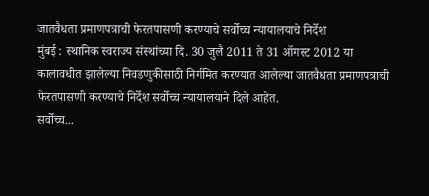जातवैधता प्रमाणपत्राची फेरतपासणी करण्याचे सर्वोच्च न्यायालयाचे निर्देश
मुंबई : स्थानिक स्वराज्य संस्थांच्या दि. 30 जुलै 2011 ते 31 ऑगस्ट 2012 या कालावधीत झालेल्या निवडणुकीसाठी निर्गमित करण्यात आलेल्या जातवैधता प्रमाणपत्राची फेरतपासणी करण्याचे निर्देश सर्वोच्च न्यायालयाने दिले आहेत.
सर्वोच्च...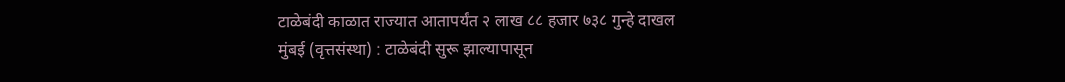टाळेबंदी काळात राज्यात आतापर्यंत २ लाख ८८ हजार ७३८ गुन्हे दाखल
मुंबई (वृत्तसंस्था) : टाळेबंदी सुरू झाल्यापासून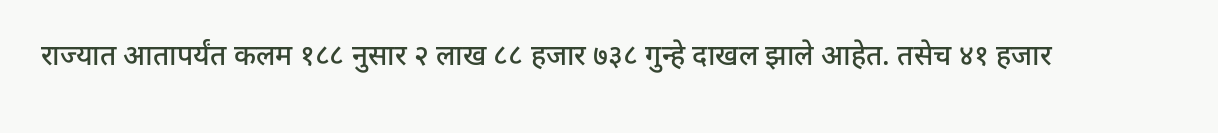राज्यात आतापर्यंत कलम १८८ नुसार २ लाख ८८ हजार ७३८ गुन्हे दाखल झाले आहेत. तसेच ४१ हजार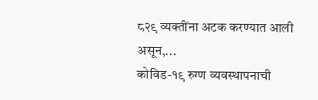८२९ व्यक्तींना अटक करण्यात आली असून,...
कोविड-१९ रुग्ण व्यवस्थापनाची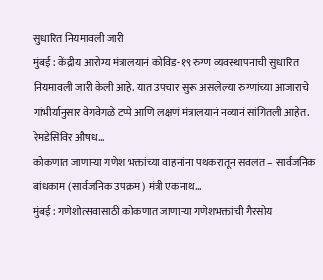सुधारित नियमावली जारी
मुंबई : केंद्रीय आरोग्य मंत्रालयानं कोविड-१९ रुग्ण व्यवस्थापनाची सुधारित नियमावली जारी केली आहे. यात उपचार सुरू असलेल्या रुग्णांच्या आजाराचे गांभीर्यानुसार वेगवेगळे टप्पे आणि लक्षणं मंत्रालयानं नव्यानं सांगितली आहेत.
रेमडेसिविर औषध...
कोकणात जाणाऱ्या गणेश भक्तांच्या वाहनांना पथकरातून सवलत – सार्वजनिक बांधकाम (सार्वजनिक उपक्रम) मंत्री एकनाथ...
मुंबई : गणेशोत्सवासाठी कोकणात जाणाऱ्या गणेशभक्तांची गैरसोय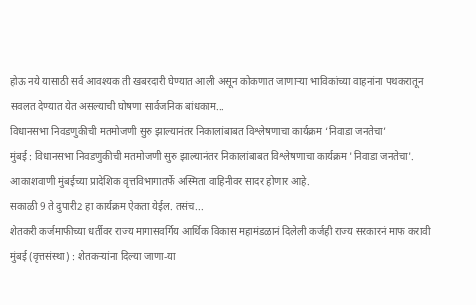होऊ नये यासाठी सर्व आवश्यक ती खबरदारी घेण्यात आली असून कोकणात जाणाऱ्या भाविकांच्या वाहनांना पथकरातून सवलत देण्यात येत असल्याची घोषणा सार्वजनिक बांधकाम...
विधानसभा निवडणुकीची मतमोजणी सुरु झाल्यानंतर निकालांबाबत विश्लेषणाचा कार्यक्रम ‘निवाडा जनतेचा’
मुंबई : विधानसभा निवडणुकीची मतमोजणी सुरु झाल्यानंतर निकालांबाबत विश्लेषणाचा कार्यक्रम 'निवाडा जनतेचा'. आकाशवाणी मुंबईच्या प्रादेशिक वृत्तविभागातर्फे अस्मिता वाहिनीवर सादर होणार आहे.
सकाळी 9 ते दुपारी2 हा कार्यक्रम ऐकता येईल. तसंच...
शेतकरी कर्जमाफीच्या धर्तीवर राज्य मागासवर्गिय आर्थिक विकास महामंडळानं दिलेली कर्जही राज्य सरकारनं माफ करावी
मुंबई (वृत्तसंस्था) : शेतकऱ्यांना दिल्या जाणा-या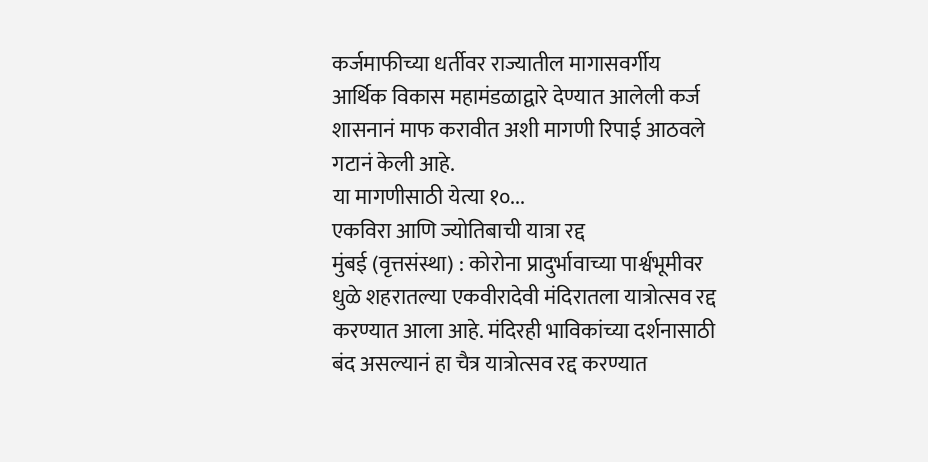कर्जमाफीच्या धर्तीवर राज्यातील मागासवर्गीय आर्थिक विकास महामंडळाद्वारे देण्यात आलेली कर्ज शासनानं माफ करावीत अशी मागणी रिपाई आठवले गटानं केली आहे.
या मागणीसाठी येत्या १०...
एकविरा आणि ज्योतिबाची यात्रा रद्द
मुंबई (वृत्तसंस्था) : कोरोना प्रादुर्भावाच्या पार्श्वभूमीवर धुळे शहरातल्या एकवीरादेवी मंदिरातला यात्रोत्सव रद्द करण्यात आला आहे. मंदिरही भाविकांच्या दर्शनासाठी बंद असल्यानं हा चैत्र यात्रोत्सव रद्द करण्यात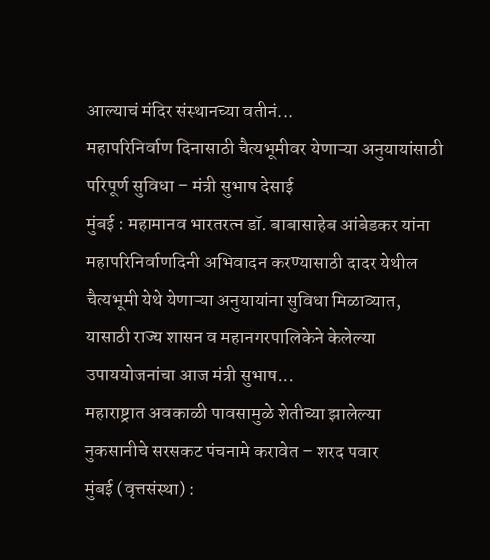आल्याचं मंदिर संस्थानच्या वतीनं...
महापरिनिर्वाण दिनासाठी चैत्यभूमीवर येणाऱ्या अनुयायांसाठी परिपूर्ण सुविधा – मंत्री सुभाष देसाई
मुंबई : महामानव भारतरत्न डॉ. बाबासाहेब आंबेडकर यांना महापरिनिर्वाणदिनी अभिवादन करण्यासाठी दादर येथील चैत्यभूमी येथे येणाऱ्या अनुयायांना सुविधा मिळाव्यात, यासाठी राज्य शासन व महानगरपालिकेने केलेल्या उपाययोजनांचा आज मंत्री सुभाष...
महाराष्ट्रात अवकाळी पावसामुळे शेतीच्या झालेल्या नुकसानीचे सरसकट पंचनामे करावेत – शरद पवार
मुंबई (वृत्तसंस्था) :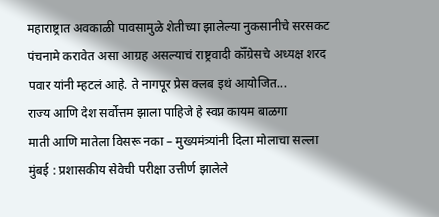महाराष्ट्रात अवकाळी पावसामुळे शेतीच्या झालेल्या नुकसानीचे सरसकट पंचनामे करावेत असा आग्रह असल्याचं राष्ट्रवादी कॉँग्रेसचे अध्यक्ष शरद पवार यांनी म्हटलं आहे. ते नागपूर प्रेस क्लब इथं आयोजित...
राज्य आणि देश सर्वोत्तम झाला पाहिजे हे स्वप्न कायम बाळगा
माती आणि मातेला विसरू नका – मुख्यमंत्र्यांनी दिला मोलाचा सल्ला
मुंबई : प्रशासकीय सेवेची परीक्षा उत्तीर्ण झालेले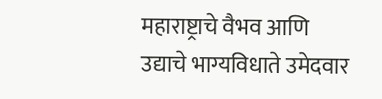महाराष्ट्राचे वैभव आणि उद्याचे भाग्यविधाते उमेदवार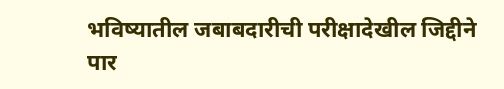भविष्यातील जबाबदारीची परीक्षादेखील जिद्दीने पार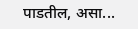पाडतील, असा...